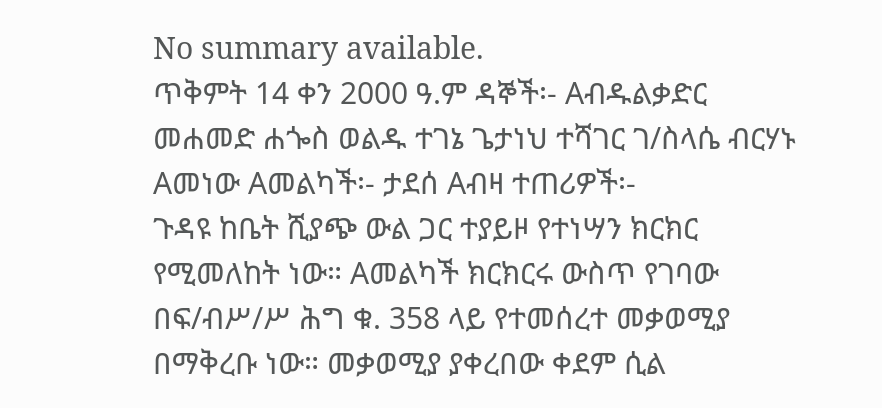No summary available.
ጥቅምት 14 ቀን 2000 ዓ.ም ዳኞች፡- Aብዱልቃድር መሐመድ ሐጐስ ወልዱ ተገኔ ጌታነህ ተሻገር ገ/ስላሴ ብርሃኑ Aመነው Aመልካች፡- ታደሰ Aብዛ ተጠሪዎች፡-
ጉዳዩ ከቤት ሺያጭ ውል ጋር ተያይዞ የተነሣን ክርክር የሚመለከት ነው። Aመልካች ክርክርሩ ውስጥ የገባው በፍ/ብሥ/ሥ ሕግ ቁ. 358 ላይ የተመሰረተ መቃወሚያ በማቅረቡ ነው። መቃወሚያ ያቀረበው ቀደም ሲል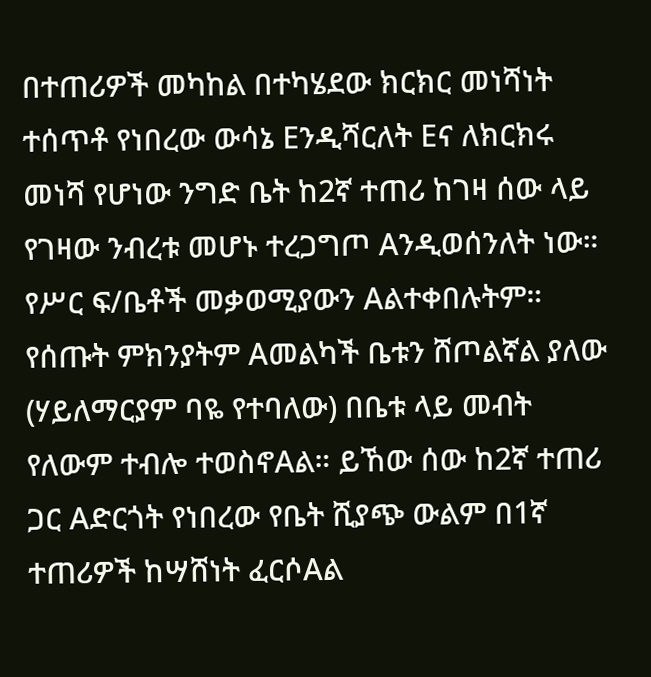በተጠሪዎች መካከል በተካሄደው ክርክር መነሻነት ተሰጥቶ የነበረው ውሳኔ Eንዲሻርለት Eና ለክርክሩ መነሻ የሆነው ንግድ ቤት ከ2ኛ ተጠሪ ከገዛ ሰው ላይ የገዛው ንብረቱ መሆኑ ተረጋግጦ Aንዲወሰንለት ነው። የሥር ፍ/ቤቶች መቃወሚያውን Aልተቀበሉትም። የሰጡት ምክንያትም Aመልካች ቤቱን ሸጦልኛል ያለው (ሃይለማርያም ባዬ የተባለው) በቤቱ ላይ መብት የለውም ተብሎ ተወስኖAል። ይኸው ሰው ከ2ኛ ተጠሪ ጋር Aድርጎት የነበረው የቤት ሺያጭ ውልም በ1ኛ ተጠሪዎች ከሣሸነት ፈርሶAል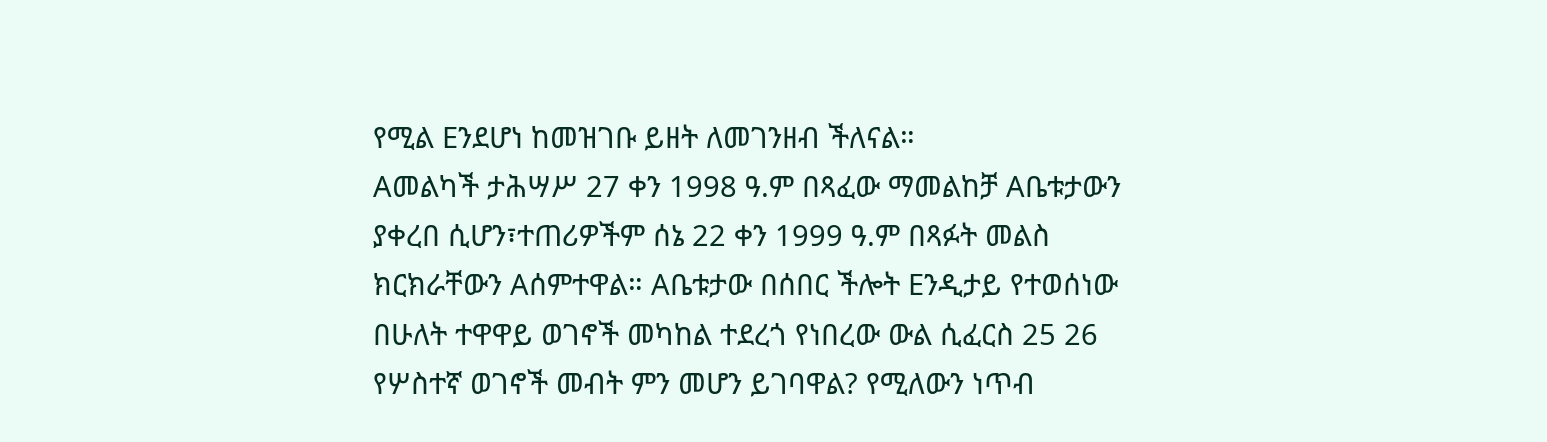የሚል Eንደሆነ ከመዝገቡ ይዘት ለመገንዘብ ችለናል።
Aመልካች ታሕሣሥ 27 ቀን 1998 ዓ.ም በጻፈው ማመልከቻ Aቤቱታውን ያቀረበ ሲሆን፣ተጠሪዎችም ሰኔ 22 ቀን 1999 ዓ.ም በጻፉት መልስ ክርክራቸውን Aሰምተዋል። Aቤቱታው በሰበር ችሎት Eንዲታይ የተወሰነው በሁለት ተዋዋይ ወገኖች መካከል ተደረጎ የነበረው ውል ሲፈርስ 25 26 የሦስተኛ ወገኖች መብት ምን መሆን ይገባዋል? የሚለውን ነጥብ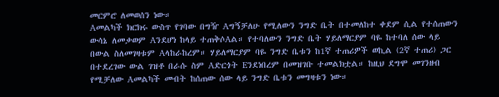መርምሮ ለመወሰን ነው።
Aመልካች ክርክሩ ውስጥ የገባው በግዥ Aግኝቻለሁ የሚለውን ንግድ ቤት በተመለከተ ቀደም ሲል የተሰጠውን ውሳኔ ለመቃወም Aንደሆነ ከላይ ተጠቅሶAል። የተባለውን ንግድ ቤት ሃይለማርያም ባዬ ከተባለ ሰው ላይ በውል ስለመገዛቱም Aላከራከረም። ሃይለማርያም ባዬ ንግድ ቤቱን ከ1ኛ ተጠሪዎች ወኪል (2ኛ ተጠሪ) ጋር በተደረገው ውል ገዝቶ በራሱ ስም Aድርጎት Eንደነበረም በመዝገቡ ተመልክቷል። ከዚህ ደግሞ መገንዘብ የሚቻለው Aመልካች መብት ከሰጠው ሰው ላይ ንግድ ቤቱን መግዛቱን ነው።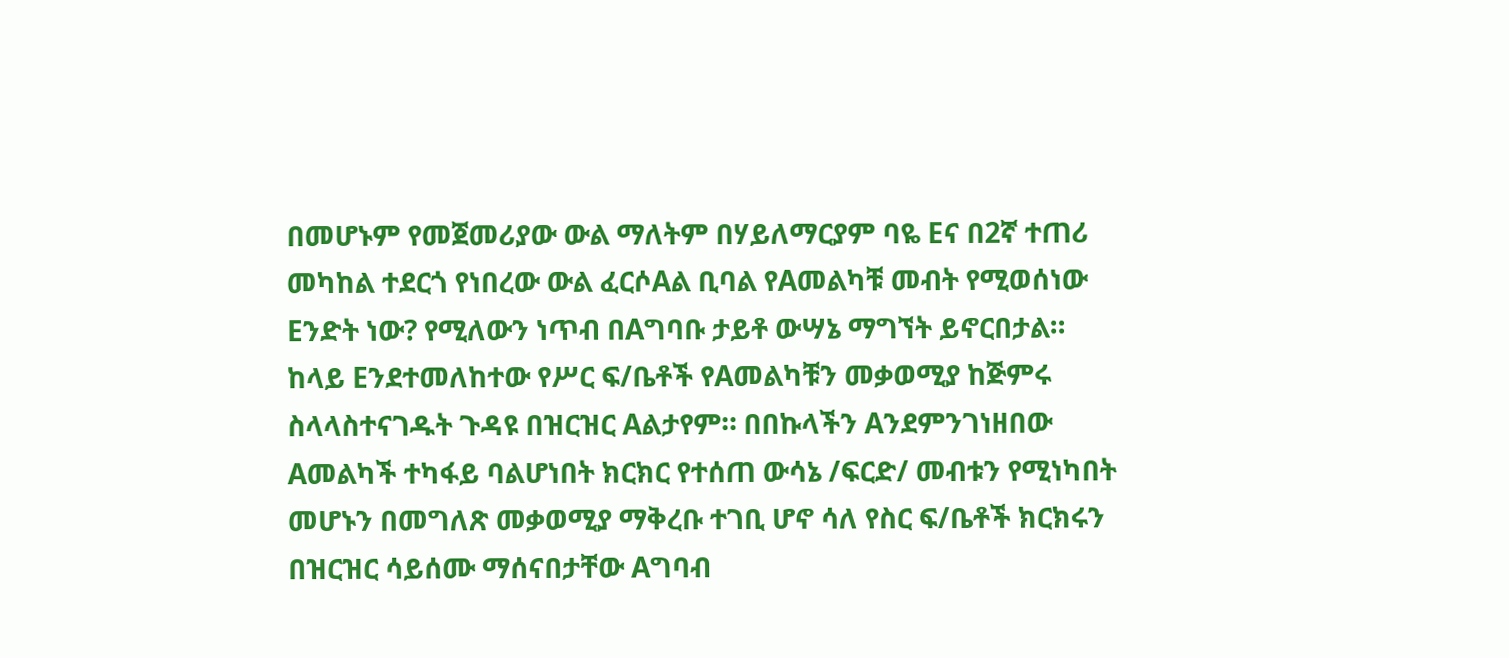በመሆኑም የመጀመሪያው ውል ማለትም በሃይለማርያም ባዬ Eና በ2ኛ ተጠሪ መካከል ተደርጎ የነበረው ውል ፈርሶAል ቢባል የAመልካቹ መብት የሚወሰነው Eንድት ነው? የሚለውን ነጥብ በAግባቡ ታይቶ ውሣኔ ማግኘት ይኖርበታል።
ከላይ Eንደተመለከተው የሥር ፍ/ቤቶች የAመልካቹን መቃወሚያ ከጅምሩ ስላላስተናገዱት ጉዳዩ በዝርዝር Aልታየም። በበኩላችን Aንደምንገነዘበው Aመልካች ተካፋይ ባልሆነበት ክርክር የተሰጠ ውሳኔ /ፍርድ/ መብቱን የሚነካበት መሆኑን በመግለጽ መቃወሚያ ማቅረቡ ተገቢ ሆኖ ሳለ የስር ፍ/ቤቶች ክርክሩን በዝርዝር ሳይሰሙ ማሰናበታቸው Aግባብ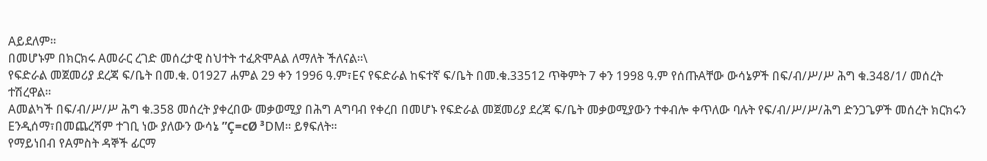Aይደለም።
በመሆኑም በክርክሩ Aመራር ረገድ መሰረታዊ ስህተት ተፈጽሞAል ለማለት ችለናል።\
የፍድራል መጀመሪያ ደረጃ ፍ/ቤት በመ.ቁ. 01927 ሐምል 29 ቀን 1996 ዓ.ም፣Eና የፍድራል ከፍተኛ ፍ/ቤት በመ.ቁ.33512 ጥቅምት 7 ቀን 1998 ዓ.ም የሰጡAቸው ውሳኔዎች በፍ/ብ/ሥ/ሥ ሕግ ቁ.348/1/ መሰረት ተሽረዋል።
Aመልካች በፍ/ብ/ሥ/ሥ ሕግ ቁ.358 መሰረት ያቀረበው መቃወሚያ በሕግ Aግባብ የቀረበ በመሆኑ የፍድራል መጀመሪያ ደረጃ ፍ/ቤት መቃወሚያውን ተቀብሎ ቀጥለው ባሉት የፍ/ብ/ሥ/ሥ/ሕግ ድንጋጌዎች መሰረት ክርክሩን Eንዲሰማ፣በመጨረሻም ተገቢ ነው ያለውን ውሳኔ ”Ç=cØ ³DM። ይፃፍለት።
የማይነበብ የAምስት ዳኞች ፊርማ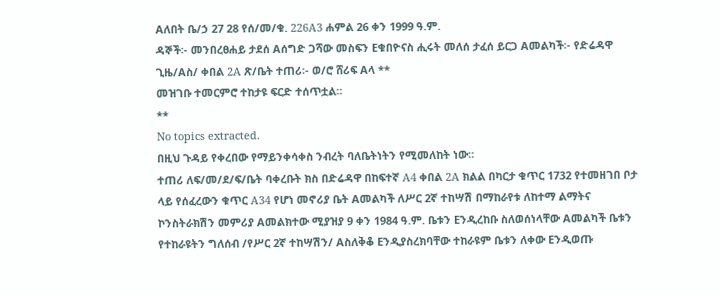Aለበት ቤ/ኃ 27 28 የሰ/መ/ቁ. 226A3 ሐምል 26 ቀን 1999 ዓ.ም.
ዳኞች፡- መንበረፀሐይ ታደሰ Aሰግድ ጋሻው መስፍን Eቁበዮናስ ሒሩት መለሰ ታፈሰ ይርጋ Aመልካች፡- የድሬዳዋ ጊዜ/Aስ/ ቀበል 2A ጽ/ቤት ተጠሪ፡- ወ/ሮ ሸሪፍ Aላ **
መዝገቡ ተመርምሮ ተከታዩ ፍርድ ተሰጥቷል።
**
No topics extracted.
በዚህ ጉዳይ የቀረበው የማይንቀሳቀስ ንብረት ባለቤትነትን የሚመለከት ነው።
ተጠሪ ለፍ/መ/ደ/ፍ/ቤት ባቀረቡት ክስ በድሬዳዋ በከፍተኛ A4 ቀበል 2A ክልል በካርታ ቁጥር 1732 የተመዘገበ ቦታ ላይ የሰፈረውን ቁጥር A34 የሆነ መኖሪያ ቤት Aመልካች ለሥር 2ኛ ተከሣሽ በማከራየቱ ለከተማ ልማትና ኮንስትራክሽን መምሪያ Aመልክተው ሚያዝያ 9 ቀን 1984 ዓ.ም. ቤቱን Eንዲረከቡ ስለወሰነላቸው Aመልካች ቤቱን የተከራዩትን ግለሰብ /የሥር 2ኛ ተከሣሽን/ Aስለቅቆ Eንዲያስረክባቸው ተከራዩም ቤቱን ለቀው Eንዲወጡ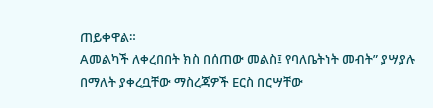ጠይቀዋል።
Aመልካች ለቀረበበት ክስ በሰጠው መልስ፤ የባለቤትነት መብት” ያሣያሉ በማለት ያቀረቧቸው ማስረጃዎች Eርስ በርሣቸው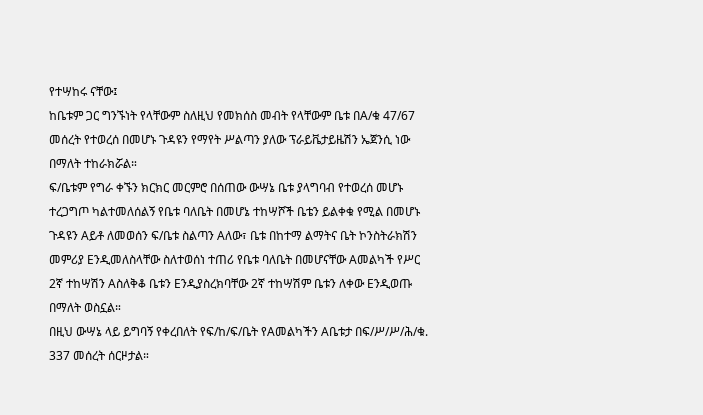የተሣከሩ ናቸው፤
ከቤቱም ጋር ግንኙነት የላቸውም ስለዚህ የመክሰስ መብት የላቸውም ቤቱ በA/ቁ 47/67 መሰረት የተወረሰ በመሆኑ ጉዳዩን የማየት ሥልጣን ያለው ፕራይቬታይዜሽን ኤጀንሲ ነው በማለት ተከራክሯል።
ፍ/ቤቱም የግራ ቀኙን ክርክር መርምሮ በሰጠው ውሣኔ ቤቱ ያላግባብ የተወረሰ መሆኑ ተረጋግጦ ካልተመለሰልኝ የቤቱ ባለቤት በመሆኔ ተከሣሾች ቤቴን ይልቀቁ የሚል በመሆኑ ጉዳዩን Aይቶ ለመወሰን ፍ/ቤቱ ስልጣን Aለው፣ ቤቱ በከተማ ልማትና ቤት ኮንስትራክሽን መምሪያ Eንዲመለስላቸው ስለተወሰነ ተጠሪ የቤቱ ባለቤት በመሆናቸው Aመልካች የሥር 2ኛ ተከሣሽን Aስለቅቆ ቤቱን Eንዲያስረክባቸው 2ኛ ተከሣሽም ቤቱን ለቀው Eንዲወጡ በማለት ወስኗል።
በዚህ ውሣኔ ላይ ይግባኝ የቀረበለት የፍ/ከ/ፍ/ቤት የAመልካችን Aቤቱታ በፍ/ሥ/ሥ/ሕ/ቁ. 337 መሰረት ሰርዞታል።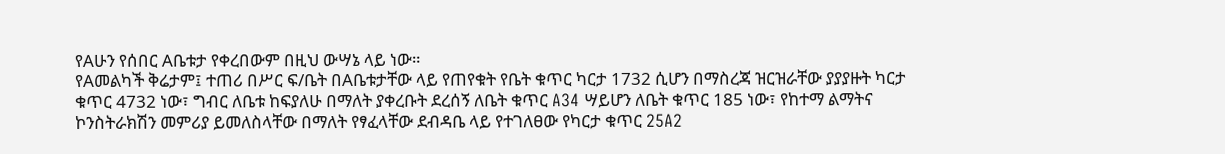የAሁን የሰበር Aቤቱታ የቀረበውም በዚህ ውሣኔ ላይ ነው።
የAመልካች ቅሬታም፤ ተጠሪ በሥር ፍ/ቤት በAቤቱታቸው ላይ የጠየቁት የቤት ቁጥር ካርታ 1732 ሲሆን በማስረጃ ዝርዝራቸው ያያያዙት ካርታ ቁጥር 4732 ነው፣ ግብር ለቤቱ ከፍያለሁ በማለት ያቀረቡት ደረሰኝ ለቤት ቁጥር A34 ሣይሆን ለቤት ቁጥር 185 ነው፣ የከተማ ልማትና ኮንስትራክሽን መምሪያ ይመለስላቸው በማለት የፃፈላቸው ደብዳቤ ላይ የተገለፀው የካርታ ቁጥር 25A2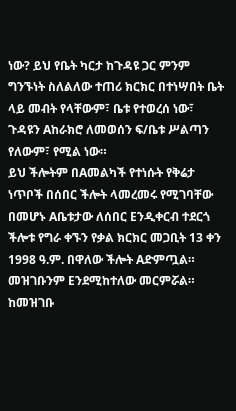ነው? ይህ የቤት ካርታ ከጉዳዩ ጋር ምንም ግንኙነት ስለልለው ተጠሪ ክርክር በተነሣበት ቤት ላይ መብት የላቸውም፣ ቤቱ የተወረሰ ነው፣ ጉዳዩን Aከራክሮ ለመወሰን ፍ/ቤቱ ሥልጣን የለውም፣ የሚል ነው።
ይህ ችሎትም በAመልካች የተነሱት የቅሬታ ነጥቦች በሰበር ችሎት ላመረመሩ የሚገባቸው በመሆኑ Aቤቱታው ለሰበር Eንዲቀርብ ተደርጎ ችሎቱ የግራ ቀኙን የቃል ክርክር መጋቢት 13 ቀን 1998 ዓ.ም. በዋለው ችሎት Aድምጧል። መዝገቡንም Eንደሚከተለው መርምሯል።
ከመዝገቡ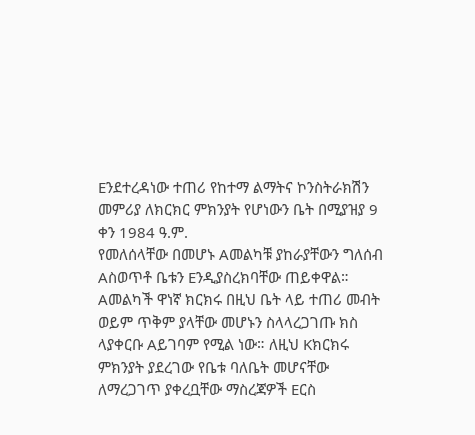Eንደተረዳነው ተጠሪ የከተማ ልማትና ኮንስትራክሽን መምሪያ ለክርክር ምክንያት የሆነውን ቤት በሚያዝያ 9 ቀን 1984 ዓ.ም.
የመለሰላቸው በመሆኑ Aመልካቹ ያከራያቸውን ግለሰብ Aስወጥቶ ቤቱን Eንዲያስረክባቸው ጠይቀዋል። Aመልካች ዋነኛ ክርክሩ በዚህ ቤት ላይ ተጠሪ መብት ወይም ጥቅም ያላቸው መሆኑን ስላላረጋገጡ ክስ ላያቀርቡ Aይገባም የሚል ነው። ለዚህ Kክርክሩ ምክንያት ያደረገው የቤቱ ባለቤት መሆናቸው ለማረጋገጥ ያቀረቧቸው ማስረጃዎች Eርስ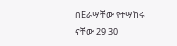በEራሣቸው የተሣከሩ ናቸው 29 30